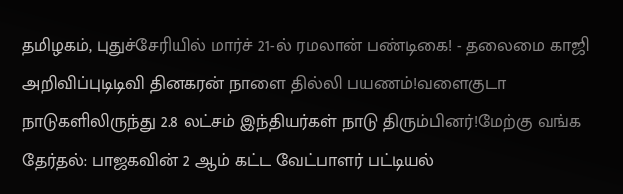தமிழகம், புதுச்சேரியில் மார்ச் 21-ல் ரமலான் பண்டிகை! - தலைமை காஜி அறிவிப்புடிடிவி தினகரன் நாளை தில்லி பயணம்!வளைகுடா நாடுகளிலிருந்து 2.8 லட்சம் இந்தியர்கள் நாடு திரும்பினர்!மேற்கு வங்க தேர்தல்: பாஜகவின் 2 ஆம் கட்ட வேட்பாளர் பட்டியல்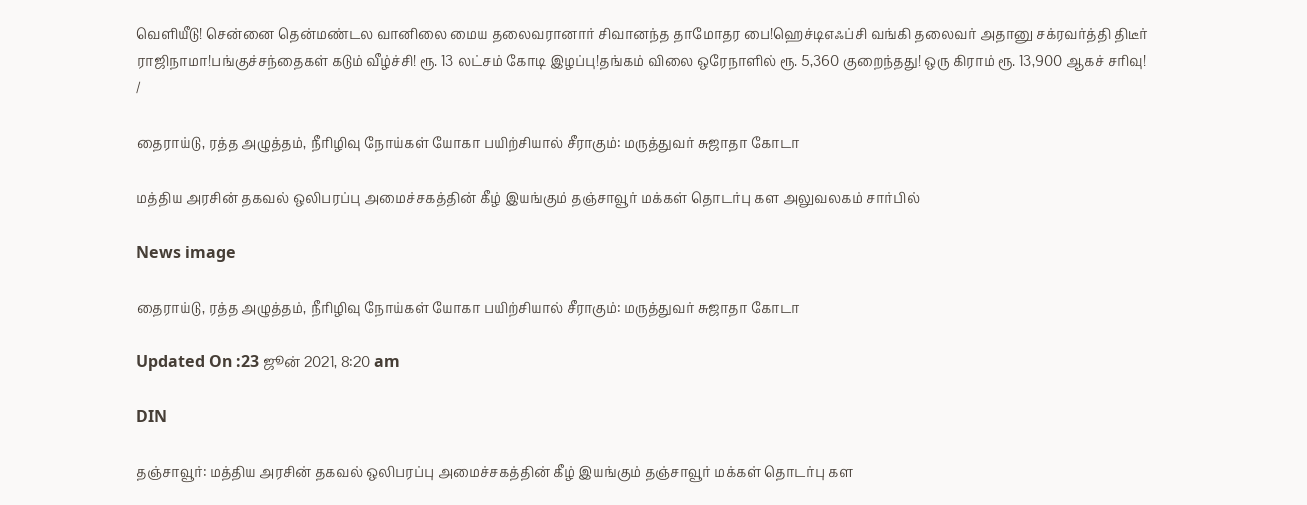வெளியீடு! சென்னை தென்மண்டல வானிலை மைய தலைவரானார் சிவானந்த தாமோதர பை!ஹெச்டிஎஃப்சி வங்கி தலைவர் அதானு சக்ரவர்த்தி திடீர் ராஜிநாமா!பங்குச்சந்தைகள் கடும் வீழ்ச்சி! ரூ. 13 லட்சம் கோடி இழப்பு!தங்கம் விலை ஒரேநாளில் ரூ. 5,360 குறைந்தது! ஒரு கிராம் ரூ. 13,900 ஆகச் சரிவு!
/

தைராய்டு, ரத்த அழுத்தம், நீரிழிவு நோய்கள் யோகா பயிற்சியால் சீராகும்: மருத்துவர் சுஜாதா கோடா

மத்திய அரசின் தகவல் ஒலிபரப்பு அமைச்சகத்தின் கீழ் இயங்கும் தஞ்சாவூர் மக்கள் தொடர்பு கள அலுவலகம் சார்பில்

News image

தைராய்டு, ரத்த அழுத்தம், நீரிழிவு நோய்கள் யோகா பயிற்சியால் சீராகும்: மருத்துவர் சுஜாதா கோடா

Updated On :23 ஜூன் 2021, 8:20 am

DIN

தஞ்சாவூர்: மத்திய அரசின் தகவல் ஒலிபரப்பு அமைச்சகத்தின் கீழ் இயங்கும் தஞ்சாவூர் மக்கள் தொடர்பு கள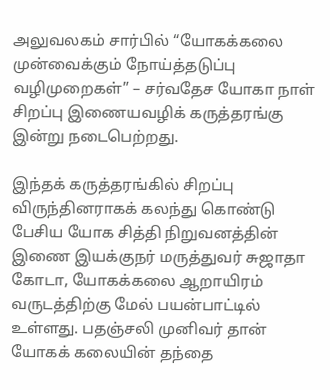அலுவலகம் சார்பில் “யோகக்கலை முன்வைக்கும் நோய்த்தடுப்பு வழிமுறைகள்” – சர்வதேச யோகா நாள் சிறப்பு இணையவழிக் கருத்தரங்கு இன்று நடைபெற்றது.

இந்தக் கருத்தரங்கில் சிறப்பு விருந்தினராகக் கலந்து கொண்டு பேசிய யோக சித்தி நிறுவனத்தின் இணை இயக்குநர் மருத்துவர் சுஜாதா கோடா, யோகக்கலை ஆறாயிரம் வருடத்திற்கு மேல் பயன்பாட்டில் உள்ளது. பதஞ்சலி முனிவர் தான் யோகக் கலையின் தந்தை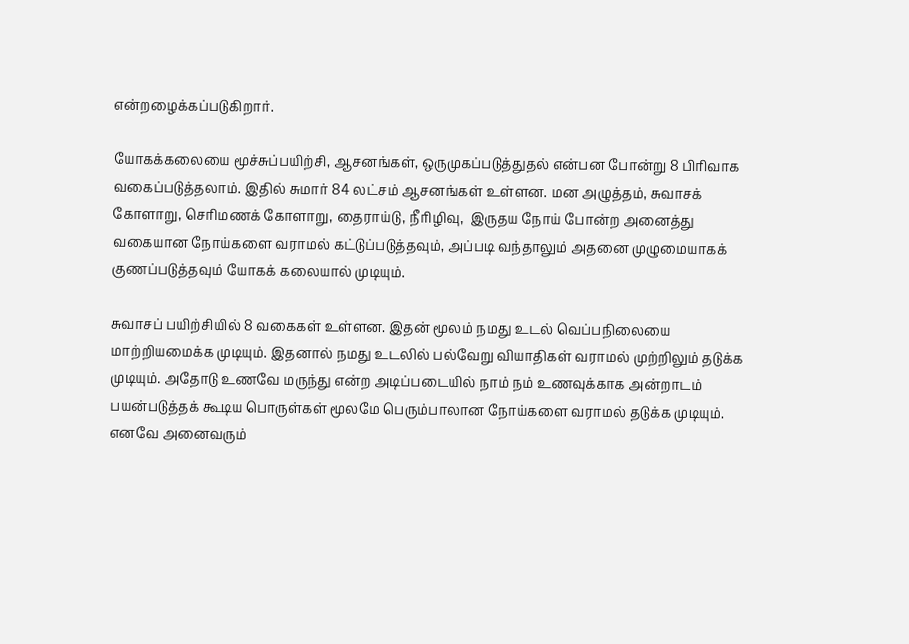என்றழைக்கப்படுகிறார்.

யோகக்கலையை மூச்சுப்பயிற்சி, ஆசனங்கள், ஒருமுகப்படுத்துதல் என்பன போன்று 8 பிரிவாக வகைப்படுத்தலாம். இதில் சுமார் 84 லட்சம் ஆசனங்கள் உள்ளன. மன அழுத்தம், சுவாசக் கோளாறு, செரிமணக் கோளாறு, தைராய்டு, நீரிழிவு,  இருதய நோய் போன்ற அனைத்து வகையான நோய்களை வராமல் கட்டுப்படுத்தவும், அப்படி வந்தாலும் அதனை முழுமையாகக் குணப்படுத்தவும் யோகக் கலையால் முடியும்.

சுவாசப் பயிற்சியில் 8 வகைகள் உள்ளன. இதன் மூலம் நமது உடல் வெப்பநிலையை மாற்றியமைக்க முடியும். இதனால் நமது உடலில் பல்வேறு வியாதிகள் வராமல் முற்றிலும் தடுக்க முடியும். அதோடு உணவே மருந்து என்ற அடிப்படையில் நாம் நம் உணவுக்காக அன்றாடம் பயன்படுத்தக் கூடிய பொருள்கள் மூலமே பெரும்பாலான நோய்களை வராமல் தடுக்க முடியும். எனவே அனைவரும்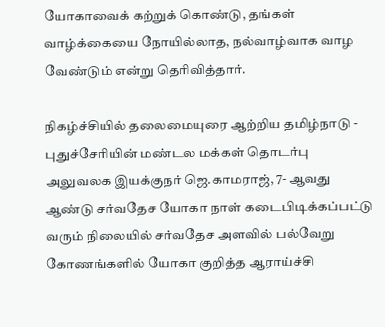யோகாவைக் கற்றுக் கொண்டு, தங்கள் வாழ்க்கையை நோயில்லாத, நல்வாழ்வாக வாழ வேண்டும் என்று தெரிவித்தார்.

நிகழ்ச்சியில் தலைமையுரை ஆற்றிய தமிழ்நாடு - புதுச்சேரியின் மண்டல மக்கள் தொடர்பு அலுவலக இயக்குநர் ஜெ.காமராஜ், 7- ஆவது ஆண்டு சர்வதேச யோகா நாள் கடைபிடிக்கப்பட்டு வரும் நிலையில் சர்வதேச அளவில் பல்வேறு கோணங்களில் யோகா குறித்த ஆராய்ச்சி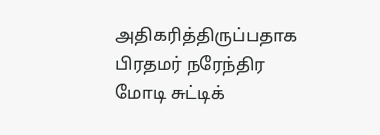அதிகரித்திருப்பதாக பிரதமர் நரேந்திர மோடி சுட்டிக்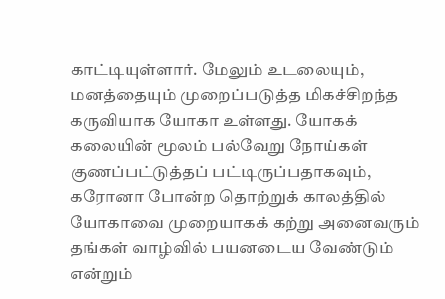காட்டியுள்ளார். மேலும் உடலையும், மனத்தையும் முறைப்படுத்த மிகச்சிறந்த கருவியாக யோகா உள்ளது. யோகக் கலையின் மூலம் பல்வேறு நோய்கள் குணப்பட்டுத்தப் பட்டிருப்பதாகவும், கரோனா போன்ற தொற்றுக் காலத்தில் யோகாவை முறையாகக் கற்று அனைவரும் தங்கள் வாழ்வில் பயனடைய வேண்டும் என்றும்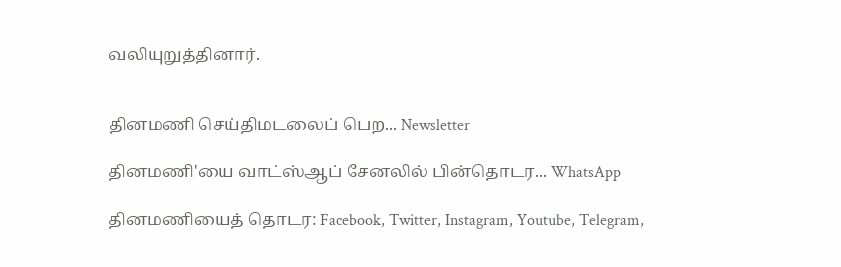வலியுறுத்தினார்.


தினமணி செய்திமடலைப் பெற... Newsletter

தினமணி'யை வாட்ஸ்ஆப் சேனலில் பின்தொடர... WhatsApp

தினமணியைத் தொடர: Facebook, Twitter, Instagram, Youtube, Telegram,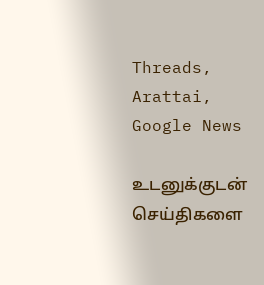Threads, Arattai, Google News

உடனுக்குடன் செய்திகளை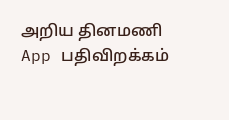அறிய தினமணி App பதிவிறக்கம்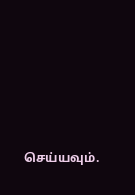செய்யவும்.